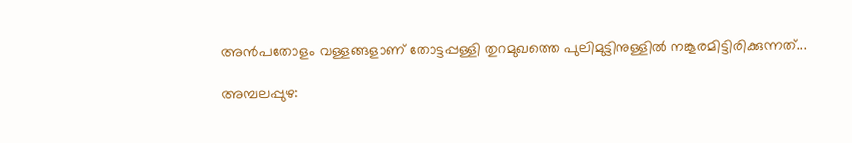അന്‍പതോളം വള്ളങ്ങളാണ് തോട്ടപ്പള്ളി തുറമുഖത്തെ പുലിമുട്ടിനുള്ളില്‍ നങ്കൂരമിട്ടിരിക്കുന്നത്...

അമ്പലപ്പുഴ: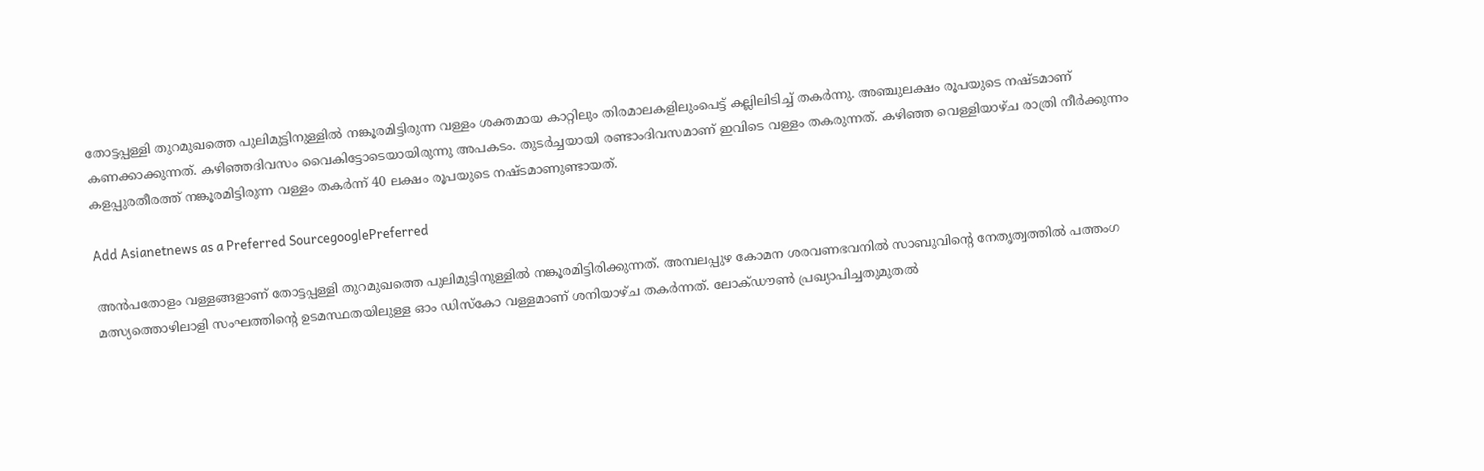തോട്ടപ്പള്ളി തുറമുഖത്തെ പുലിമുട്ടിനുള്ളില്‍ നങ്കൂരമിട്ടിരുന്ന വള്ളം ശക്തമായ കാറ്റിലും തിരമാലകളിലുംപെട്ട് കല്ലിലിടിച്ച് തകര്‍ന്നു. അഞ്ചുലക്ഷം രൂപയുടെ നഷ്ടമാണ് കണക്കാക്കുന്നത്. കഴിഞ്ഞദിവസം വൈകിട്ടോടെയായിരുന്നു അപകടം. തുടര്‍ച്ചയായി രണ്ടാംദിവസമാണ് ഇവിടെ വള്ളം തകരുന്നത്. കഴിഞ്ഞ വെള്ളിയാഴ്ച രാത്രി നീര്‍ക്കുന്നം കളപ്പുരതീരത്ത് നങ്കൂരമിട്ടിരുന്ന വള്ളം തകര്‍ന്ന് 40 ലക്ഷം രൂപയുടെ നഷ്ടമാണുണ്ടായത്.

Add Asianetnews as a Preferred SourcegooglePreferred

അന്‍പതോളം വള്ളങ്ങളാണ് തോട്ടപ്പള്ളി തുറമുഖത്തെ പുലിമുട്ടിനുള്ളില്‍ നങ്കൂരമിട്ടിരിക്കുന്നത്. അമ്പലപ്പുഴ കോമന ശരവണഭവനില്‍ സാബുവിന്റെ നേതൃത്വത്തില്‍ പത്തംഗ മത്സ്യത്തൊഴിലാളി സംഘത്തിന്റെ ഉടമസ്ഥതയിലുള്ള ഓം ഡിസ്‌കോ വള്ളമാണ് ശനിയാഴ്ച തകര്‍ന്നത്. ലോക്ഡൗണ്‍ പ്രഖ്യാപിച്ചതുമുതല്‍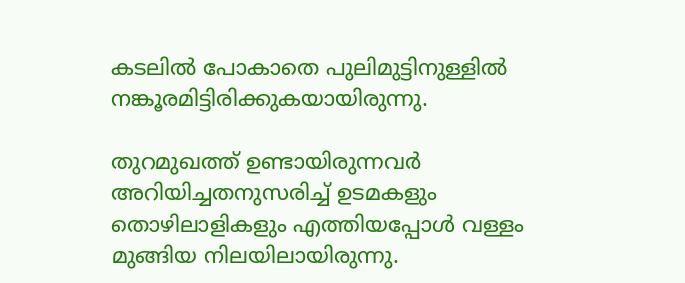കടലില്‍ പോകാതെ പുലിമുട്ടിനുള്ളില്‍ നങ്കൂരമിട്ടിരിക്കുകയായിരുന്നു.

തുറമുഖത്ത് ഉണ്ടായിരുന്നവര്‍ അറിയിച്ചതനുസരിച്ച് ഉടമകളും തൊഴിലാളികളും എത്തിയപ്പോള്‍ വള്ളം മുങ്ങിയ നിലയിലായിരുന്നു.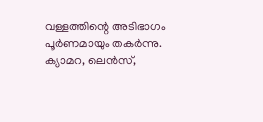വള്ളത്തിന്റെ അടിഭാഗം പൂര്‍ണമായും തകര്‍ന്നു. ക്യാമറ, ലെന്‍സ്,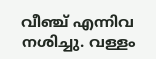വീഞ്ച് എന്നിവ നശിച്ചു. വള്ളം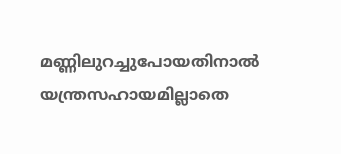മണ്ണിലുറച്ചുപോയതിനാല്‍ യന്ത്രസഹായമില്ലാതെ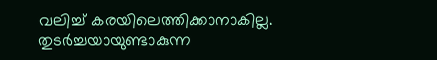വലിച്ച് കരയിലെത്തിക്കാനാകില്ല. തുടര്‍ച്ചയായുണ്ടാകുന്ന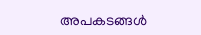അപകടങ്ങള്‍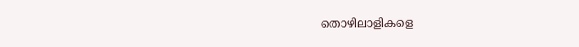തൊഴിലാളികളെ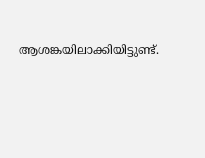ആശങ്കയിലാക്കിയിട്ടുണ്ട്.